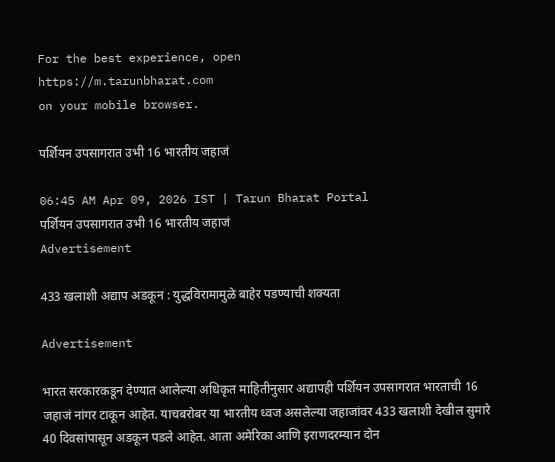For the best experience, open
https://m.tarunbharat.com
on your mobile browser.

पर्शियन उपसागरात उभी 16 भारतीय जहाजं

06:45 AM Apr 09, 2026 IST | Tarun Bharat Portal
पर्शियन उपसागरात उभी 16 भारतीय जहाजं
Advertisement

433 खलाशी अद्याप अडकून : युद्धविरामामुळे बाहेर पडण्याची शक्यता

Advertisement

भारत सरकारकडून देण्यात आलेल्या अधिकृत माहितीनुसार अद्यापही पर्शियन उपसागरात भारताची 16 जहाजं नांगर टाकून आहेत. याचबरोबर या भारतीय ध्वज असलेल्या जहाजांवर 433 खलाशी देखील सुमारे 40 दिवसांपासून अडकून पडले आहेत. आता अमेरिका आणि इराणदरम्यान दोन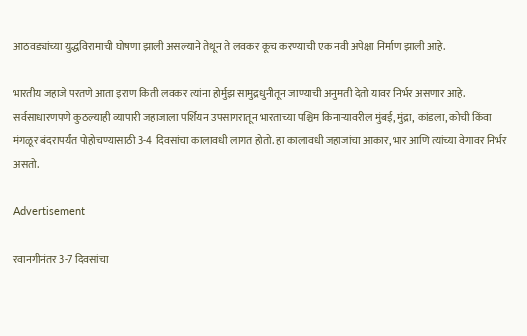आठवड्यांच्या युद्धविरामाची घोषणा झाली असल्याने तेथून ते लवकर कूच करण्याची एक नवी अपेक्षा निर्माण झाली आहे.

भारतीय जहाजे परतणे आता इराण किती लवकर त्यांना होर्मुझ सामुद्रधुनीतून जाण्याची अनुमती देतो यावर निर्भर असणार आहे. सर्वसाधारणपणे कुठल्याही व्यापारी जहाजाला पर्शियन उपसागरातून भारताच्या पश्चिम किनाऱ्यावरील मुंबई, मुंद्रा, कांडला, कोची किंवा मंगळूर बंदरापर्यंत पोहोचण्यासाठी 3-4 दिवसांचा कालावधी लागत होतो. हा कालावधी जहाजांचा आकार, भार आणि त्यांच्या वेगावर निर्भर असतो.

Advertisement

रवानगीनंतर 3-7 दिवसांचा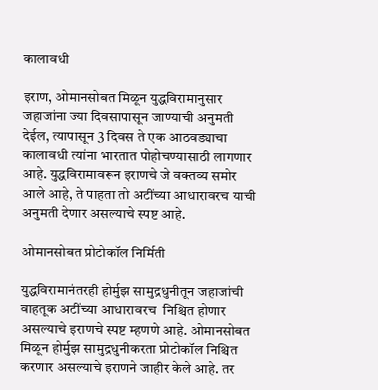कालावधी

इराण, ओमानसोबत मिळून युद्धविरामानुसार जहाजांना ज्या दिवसापासून जाण्याची अनुमती देईल, त्यापासून 3 दिवस ते एक आठवड्याचा कालावधी त्यांना भारतात पोहोचण्यासाठी लागणार आहे. युद्धविरामावरून इराणचे जे वक्तव्य समोर आले आहे, ते पाहता तो अटींच्या आधारावरच याची अनुमती देणार असल्याचे स्पष्ट आहे.

ओमानसोबत प्रोटोकॉल निर्मिती

युद्धविरामानंतरही होर्मुझ सामुद्रधुनीतून जहाजांची वाहतूक अटींच्या आधारावरच  निश्चित होणार असल्याचे इराणचे स्पष्ट म्हणणे आहे. ओमानसोबत मिळून होर्मुझ सामुद्रधुनीकरता प्रोटोकॉल निश्चित करणार असल्याचे इराणने जाहीर केले आहे. तर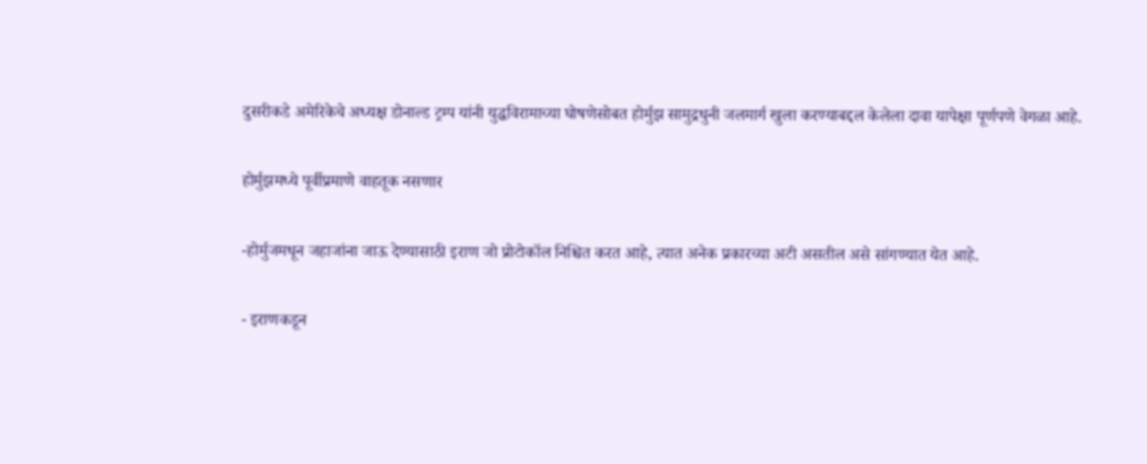दुसरीकडे अमेरिकेचे अध्यक्ष डोनाल्ड ट्रम्प यांनी युद्धविरामाच्या घोषणेसोबत होर्मुझ सामुद्रधुनी जलमार्ग खुला करण्याबद्दल केलेला दावा यापेक्षा पूर्णपणे वेगळा आहे.

होर्मुझमध्ये पूर्वीप्रमाणे वाहतूक नसणार

-होर्मुजमधून जहाजांना जाऊ देण्यासाठी इराण जो प्रोटोकॉल निश्चित करत आहे, त्यात अनेक प्रकारच्या अटी असतील असे सांगण्यात येत आहे.

- इराणकडून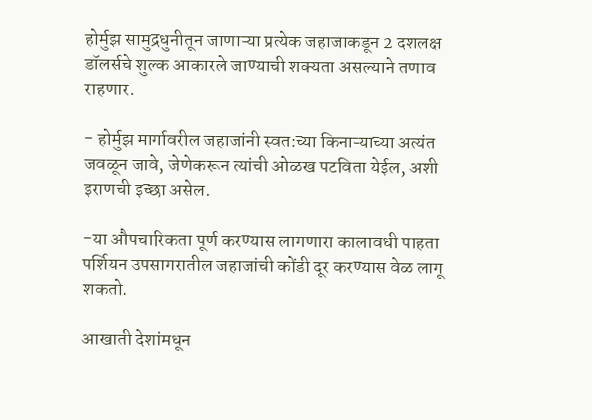होर्मुझ सामुद्रधुनीतून जाणाऱ्या प्रत्येक जहाजाकडून 2 दशलक्ष डॉलर्सचे शुल्क आकारले जाण्याची शक्यता असल्याने तणाव राहणार.

- होर्मुझ मार्गावरील जहाजांनी स्वत:च्या किनाऱ्याच्या अत्यंत जवळून जावे, जेणेकरून त्यांची ओळख पटविता येईल, अशी इराणची इच्छा असेल.

-या औपचारिकता पूर्ण करण्यास लागणारा कालावधी पाहता पर्शियन उपसागरातील जहाजांची कोंडी दूर करण्यास वेळ लागू शकतो.

आखाती देशांमधून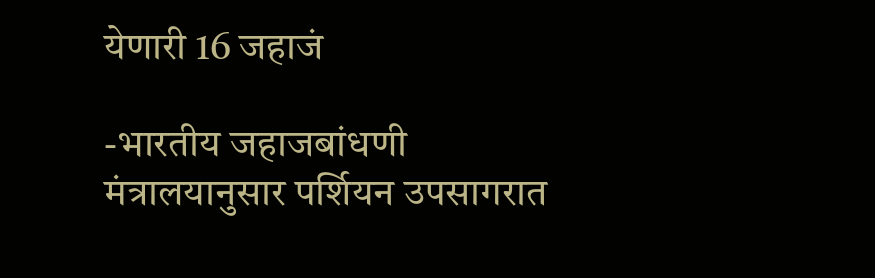येणारी 16 जहाजं

-भारतीय जहाजबांधणी मंत्रालयानुसार पर्शियन उपसागरात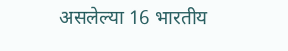असलेल्या 16 भारतीय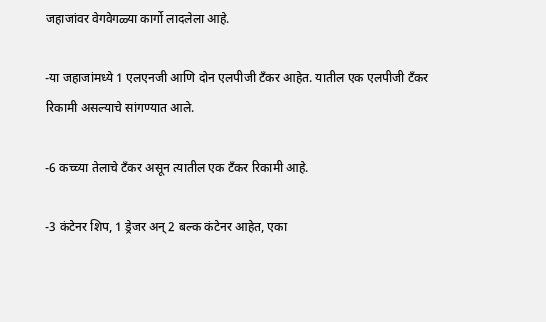जहाजांवर वेगवेगळ्या कार्गो लादलेला आहे.

-या जहाजांमध्ये 1 एलएनजी आणि दोन एलपीजी टँकर आहेत. यातील एक एलपीजी टँकर रिकामी असल्याचे सांगण्यात आले.

-6 कच्च्या तेलाचे टँकर असून त्यातील एक टँकर रिकामी आहे.

-3 कंटेनर शिप, 1 ड्रेजर अन् 2 बल्क कंटेनर आहेत, एका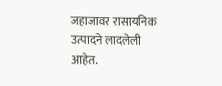जहाजावर रासायनिक उत्पादने लादलेली आहेत.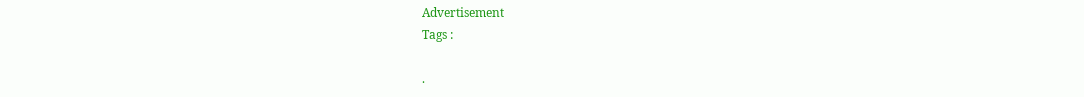Advertisement
Tags :

.